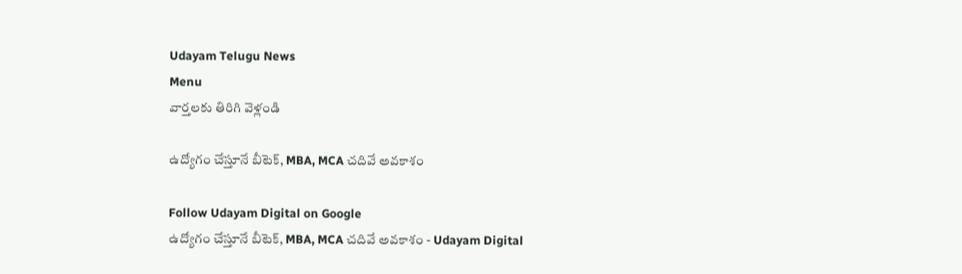Udayam Telugu News
Menu
వార్తలకు తిరిగి వెళ్లండి

ఉద్యోగం చేస్తూనే బీటెక్, MBA, MCA చదివే అవకాశం

Follow Udayam Digital on Google
ఉద్యోగం చేస్తూనే బీటెక్, MBA, MCA చదివే అవకాశం - Udayam Digital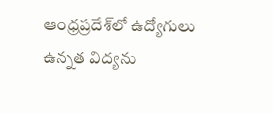ఆంధ్రప్రదేశ్‌లో ఉద్యోగులు ఉన్నత విద్యను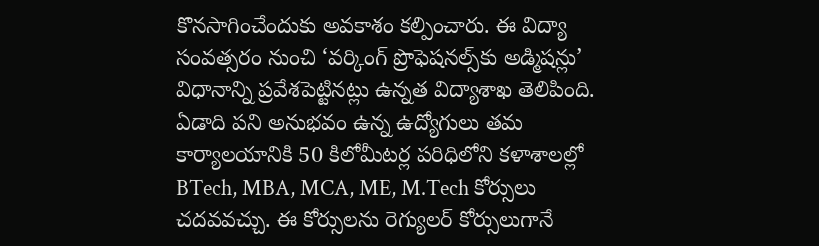కొనసాగించేందుకు అవకాశం కల్పించారు. ఈ విద్యా సంవత్సరం నుంచి ‘వర్కింగ్ ప్రొఫెషనల్స్‌కు అడ్మిషన్లు’ విధానాన్ని ప్రవేశపెట్టినట్లు ఉన్నత విద్యాశాఖ తెలిపింది. ఏడాది పని అనుభవం ఉన్న ఉద్యోగులు తమ కార్యాలయానికి 50 కిలోమీటర్ల పరిధిలోని కళాశాలల్లో BTech, MBA, MCA, ME, M.Tech కోర్సులు చదవవచ్చు. ఈ కోర్సులను రెగ్యులర్ కోర్సులుగానే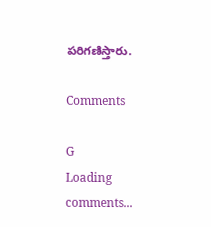పరిగణిస్తారు.

Comments

G
Loading comments...